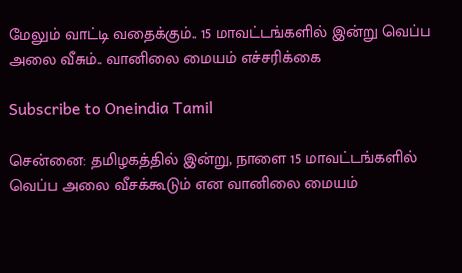மேலும் வாட்டி வதைக்கும்.. 15 மாவட்டங்களில் இன்று வெப்ப அலை வீசும்.. வானிலை மையம் எச்சரிக்கை

Subscribe to Oneindia Tamil

சென்னை: தமிழகத்தில் இன்று, நாளை 15 மாவட்டங்களில் வெப்ப அலை வீசக்கூடும் என வானிலை மையம்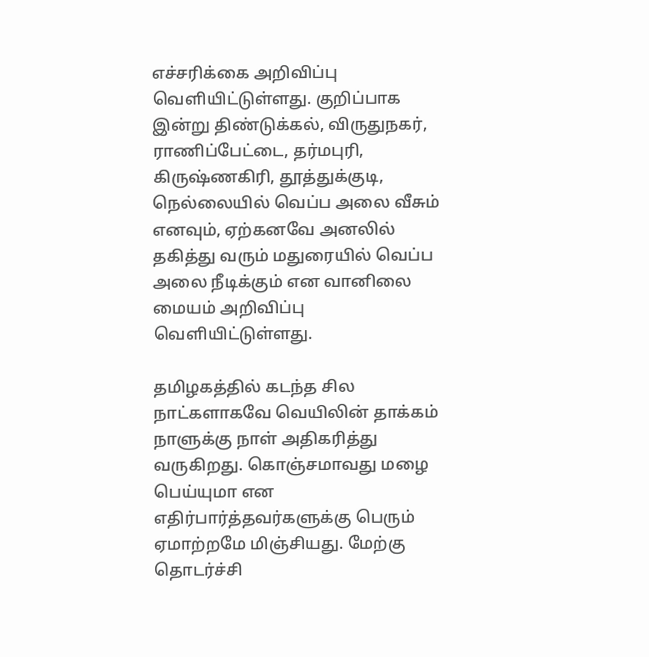எச்சரிக்கை அறிவிப்பு வெளியிட்டுள்ளது. குறிப்பாக இன்று திண்டுக்கல், விருதுநகர், ராணிப்பேட்டை, தர்மபுரி, கிருஷ்ணகிரி, தூத்துக்குடி, நெல்லையில் வெப்ப அலை வீசும் எனவும், ஏற்கனவே அனலில் தகித்து வரும் மதுரையில் வெப்ப அலை நீடிக்கும் என வானிலை மையம் அறிவிப்பு வெளியிட்டுள்ளது.

தமிழகத்தில் கடந்த சில நாட்களாகவே வெயிலின் தாக்கம் நாளுக்கு நாள் அதிகரித்து வருகிறது. கொஞ்சமாவது மழை பெய்யுமா என எதிர்பார்த்தவர்களுக்கு பெரும் ஏமாற்றமே மிஞ்சியது. மேற்கு தொடர்ச்சி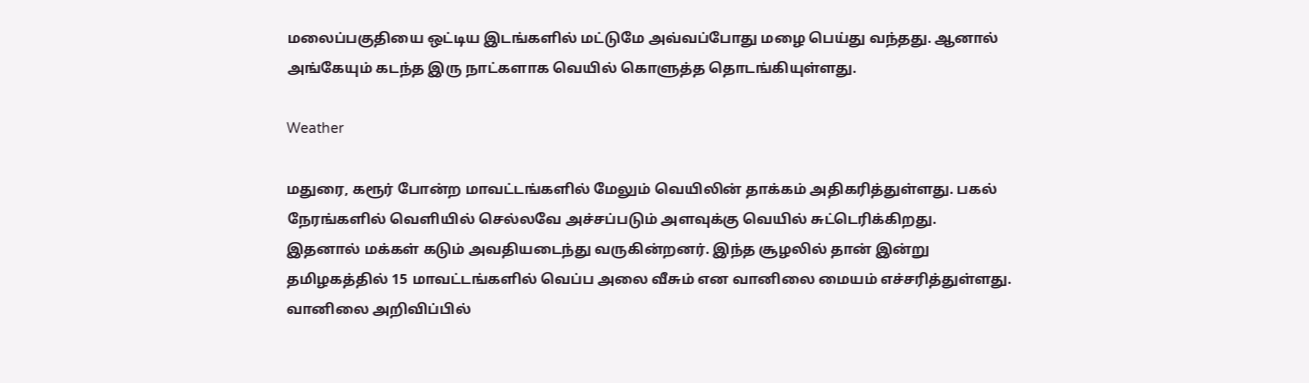மலைப்பகுதியை ஒட்டிய இடங்களில் மட்டுமே அவ்வப்போது மழை பெய்து வந்தது. ஆனால் அங்கேயும் கடந்த இரு நாட்களாக வெயில் கொளுத்த தொடங்கியுள்ளது.

Weather

மதுரை, கரூர் போன்ற மாவட்டங்களில் மேலும் வெயிலின் தாக்கம் அதிகரித்துள்ளது. பகல் நேரங்களில் வெளியில் செல்லவே அச்சப்படும் அளவுக்கு வெயில் சுட்டெரிக்கிறது. இதனால் மக்கள் கடும் அவதியடைந்து வருகின்றனர். இந்த சூழலில் தான் இன்று தமிழகத்தில் 15 மாவட்டங்களில் வெப்ப அலை வீசும் என வானிலை மையம் எச்சரித்துள்ளது. வானிலை அறிவிப்பில்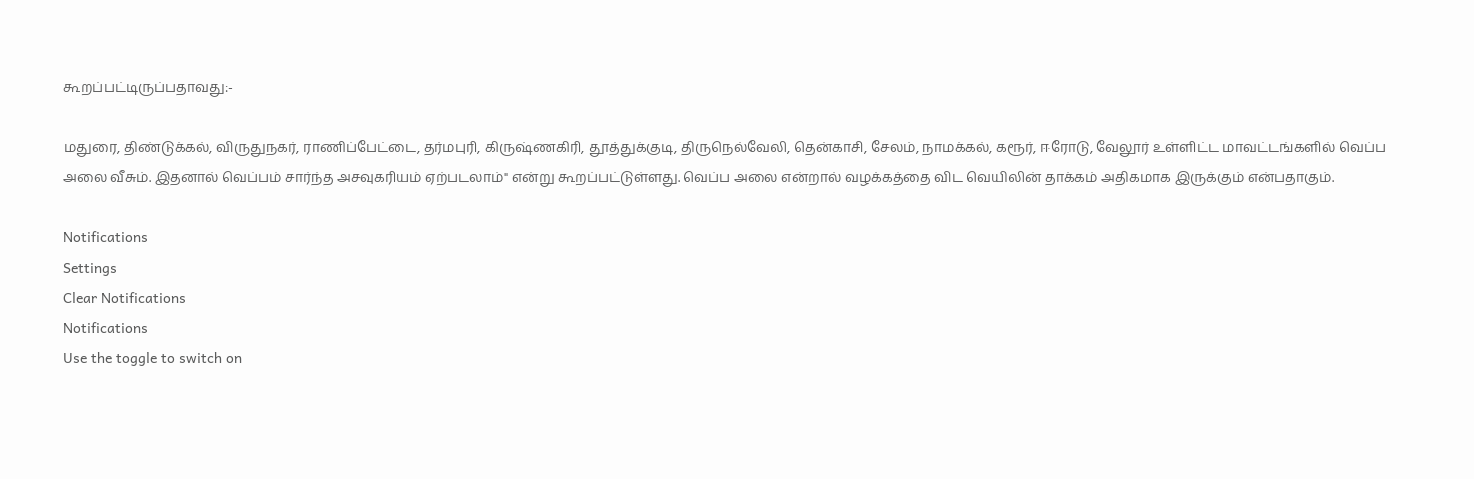கூறப்பட்டிருப்பதாவது:-

மதுரை, திண்டுக்கல், விருதுநகர், ராணிப்பேட்டை, தர்மபுரி, கிருஷ்ணகிரி, தூத்துக்குடி, திருநெல்வேலி, தென்காசி, சேலம், நாமக்கல், கரூர், ஈரோடு, வேலூர் உள்ளிட்ட மாவட்டங்களில் வெப்ப அலை வீசும். இதனால் வெப்பம் சார்ந்த அசவுகரியம் ஏற்படலாம்" என்று கூறப்பட்டுள்ளது. வெப்ப அலை என்றால் வழக்கத்தை விட வெயிலின் தாக்கம் அதிகமாக இருக்கும் என்பதாகும்.

Notifications
Settings
Clear Notifications
Notifications
Use the toggle to switch on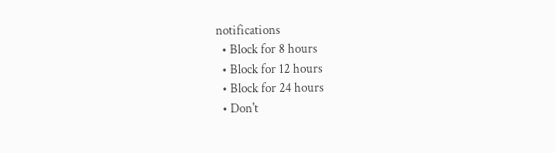notifications
  • Block for 8 hours
  • Block for 12 hours
  • Block for 24 hours
  • Don't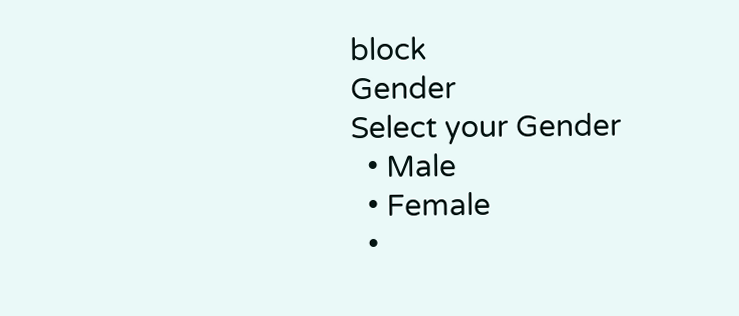block
Gender
Select your Gender
  • Male
  • Female
  •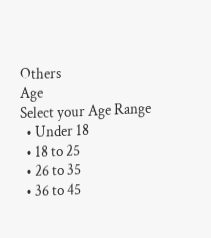Others
Age
Select your Age Range
  • Under 18
  • 18 to 25
  • 26 to 35
  • 36 to 45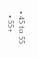• 45 to 55
  • 55+